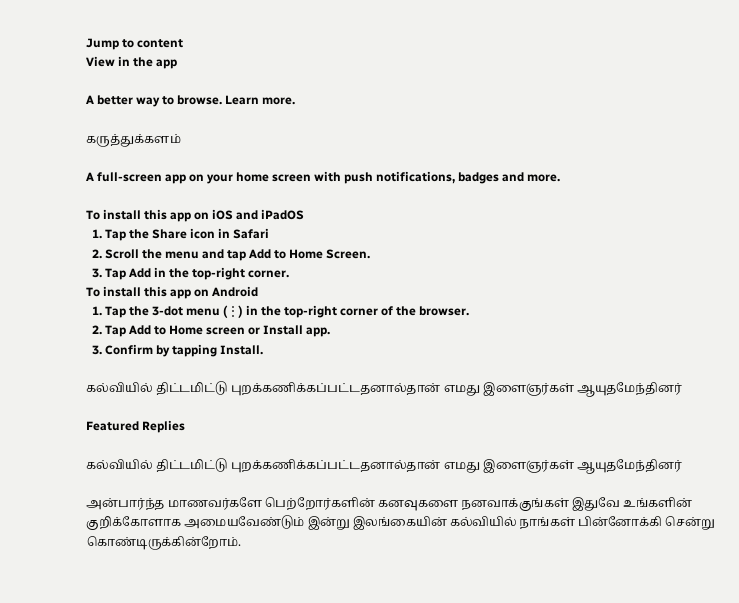Jump to content
View in the app

A better way to browse. Learn more.

கருத்துக்களம்

A full-screen app on your home screen with push notifications, badges and more.

To install this app on iOS and iPadOS
  1. Tap the Share icon in Safari
  2. Scroll the menu and tap Add to Home Screen.
  3. Tap Add in the top-right corner.
To install this app on Android
  1. Tap the 3-dot menu (⋮) in the top-right corner of the browser.
  2. Tap Add to Home screen or Install app.
  3. Confirm by tapping Install.

கல்வியில் திட்டமிட்டு புறக்கணிக்கப்பட்டதனால்தான் எமது இளைஞர்கள் ஆயுதமேந்தினர்

Featured Replies

கல்வியில் திட்டமிட்டு புறக்கணிக்கப்பட்டதனால்தான் எமது இளைஞர்கள் ஆயுதமேந்தினர்

அன்பார்ந்த மாணவர்களே பெற்றோர்களின் கனவுகளை நனவாக்குங்கள் இதுவே உங்களின் குறிக்கோளாக அமையவேண்டும் இன்று இலங்கையின் கல்வியில் நாங்கள் பின்னோக்கி சென்று கொண்டிருக்கின்றோம்.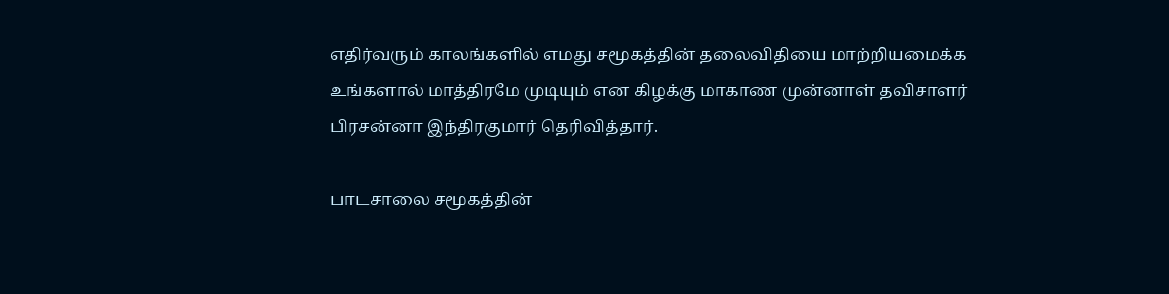எதிர்வரும் காலங்களில் எமது சமூகத்தின் தலைவிதியை மாற்றியமைக்க உங்களால் மாத்திரமே முடியும் என கிழக்கு மாகாண முன்னாள் தவிசாளர் பிரசன்னா இந்திரகுமார் தெரிவித்தார்.

பாடசாலை சமூகத்தின்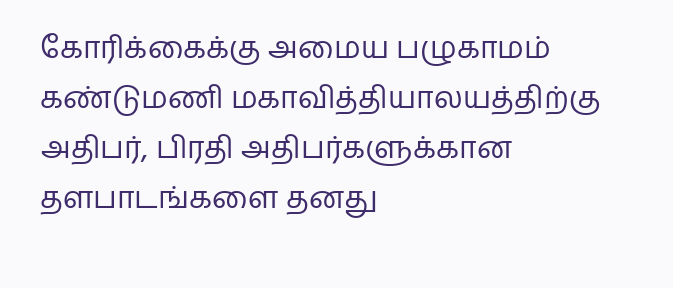கோரிக்கைக்கு அமைய பழுகாமம் கண்டுமணி மகாவித்தியாலயத்திற்கு அதிபர், பிரதி அதிபர்களுக்கான தளபாடங்களை தனது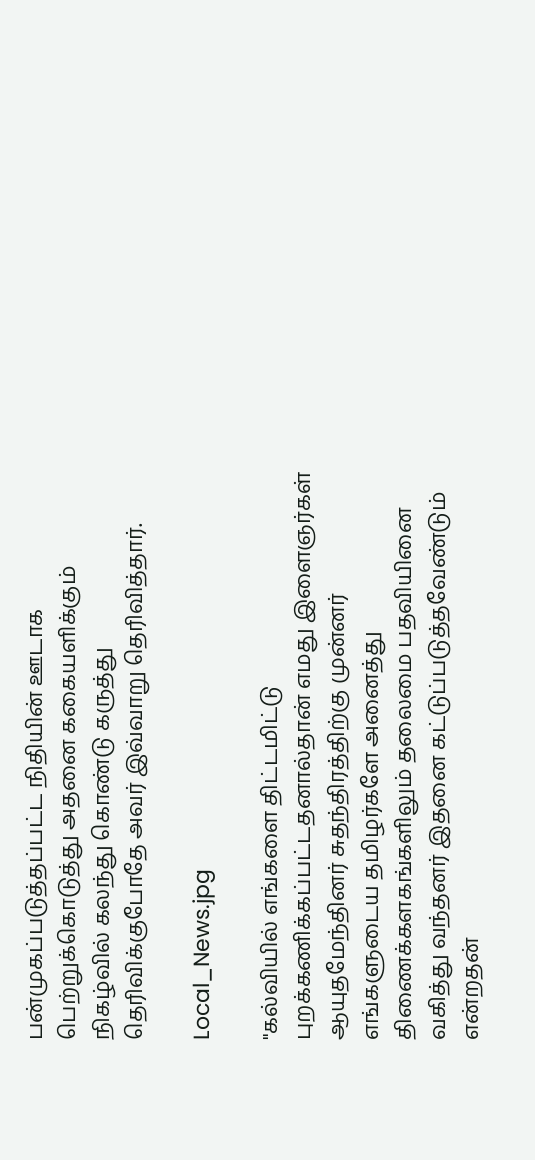பன்முகப்படுத்தப்பட்ட நிதியின் ஊடாக பெற்றுக்கொடுத்து அதனை ககையளிக்கும் நிகழ்வில் கலந்து கொண்டு கருத்து தெரிவிக்குபோதே அவர் இவ்வாறு தெரிவித்தார்.

Local_News.jpg

"கல்வியில் எங்களை திட்டமிட்டு புறக்கணிக்கப்பட்டதனால்தான் எமது இளைஞர்கள் ஆயுதமேந்தினர் சுதந்திரத்திற்கு முன்னர் எங்களுடைய தமிழர்களே அனைத்து திணைக்களகங்களிலும் தலைமை பதவியினை வகித்து வந்தனர் இதனை கட்டுப்படுத்தவேண்டும் என்றதன்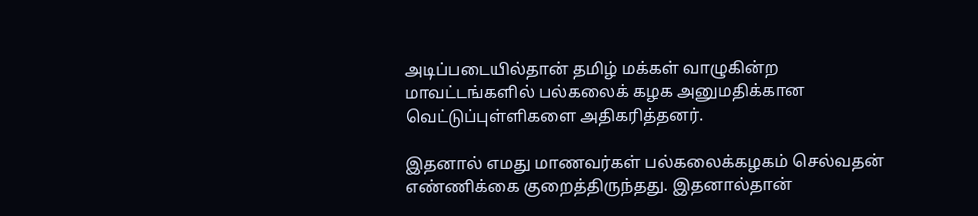அடிப்படையில்தான் தமிழ் மக்கள் வாழுகின்ற மாவட்டங்களில் பல்கலைக் கழக அனுமதிக்கான வெட்டுப்புள்ளிகளை அதிகரித்தனர்.

இதனால் எமது மாணவர்கள் பல்கலைக்கழகம் செல்வதன் எண்ணிக்கை குறைத்திருந்தது. இதனால்தான்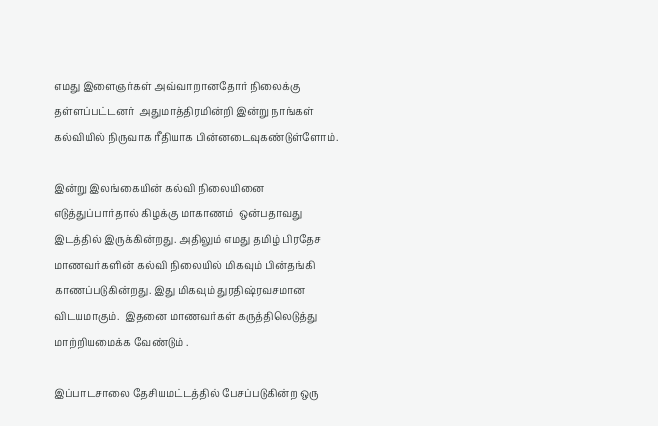எமது இளைஞர்கள் அவ்வாறானதோர் நிலைக்கு தள்ளப்பட்டனர்  அதுமாத்திரமின்றி இன்று நாங்கள் கல்வியில் நிருவாக ரீதியாக பின்னடைவுகண்டுள்ளோம்.

இன்று இலங்கையின் கல்வி நிலையினை எடுத்துப்பார்தால் கிழக்கு மாகாணம்  ஒன்பதாவது இடத்தில் இருக்கின்றது. அதிலும் எமது தமிழ் பிரதேச மாணவர்களின் கல்வி நிலையில் மிகவும் பின்தங்கி காணப்படுகின்றது. இது மிகவும் துரதிஷ்ரவசமான விடயமாகும்.  இதனை மாணவர்கள் கருத்திலெடுத்து மாற்றியமைக்க வேண்டும் .

இப்பாடசாலை தேசியமட்டத்தில் பேசப்படுகின்ற ஒரு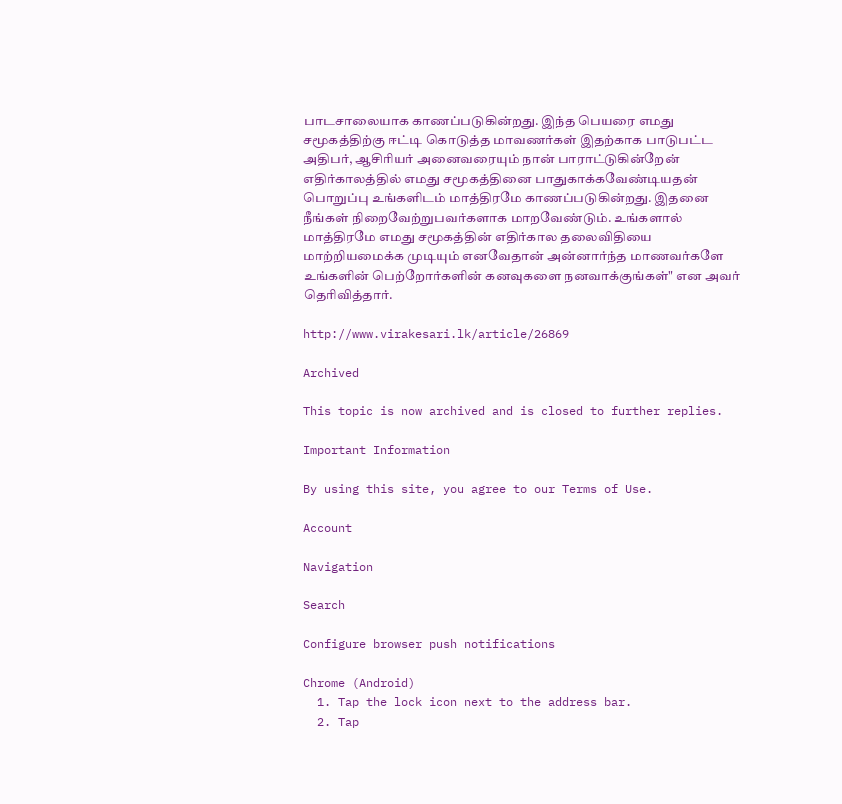பாடசாலையாக காணப்படுகின்றது. இந்த பெயரை எமது சமூகத்திற்கு ஈட்டி கொடுத்த மாவணர்கள் இதற்காக பாடுபட்ட அதிபர், ஆசிரியர் அனைவரையும் நான் பாராட்டுகின்றேன்  எதிர்காலத்தில் எமது சமூகத்தினை பாதுகாக்கவேண்டியதன் பொறுப்பு உங்களிடம் மாத்திரமே காணப்படுகின்றது. இதனை நீங்கள் நிறைவேற்றுபவர்களாக மாறவேண்டும். உங்களால் மாத்திரமே எமது சமூகத்தின் எதிர்கால தலைவிதியை மாற்றியமைக்க முடியும் எனவேதான் அன்னார்ந்த மாணவர்களே உங்களின் பெற்றோர்களின் கனவுகளை நனவாக்குங்கள்" என அவர் தெரிவித்தார்.

http://www.virakesari.lk/article/26869

Archived

This topic is now archived and is closed to further replies.

Important Information

By using this site, you agree to our Terms of Use.

Account

Navigation

Search

Configure browser push notifications

Chrome (Android)
  1. Tap the lock icon next to the address bar.
  2. Tap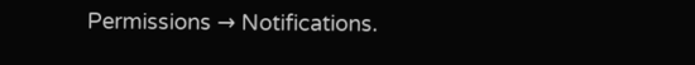Permissions → Notifications.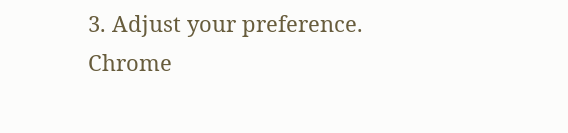3. Adjust your preference.
Chrome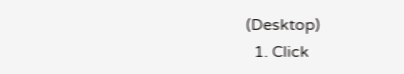(Desktop)
  1. Click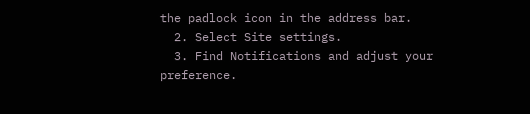the padlock icon in the address bar.
  2. Select Site settings.
  3. Find Notifications and adjust your preference.